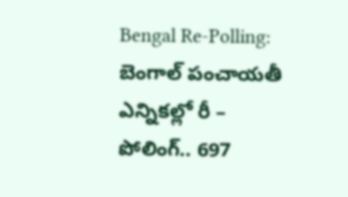Bengal Re-Polling: బెంగాల్ పంచాయతీ ఎన్నికల్లో రీ – పోలింగ్.. 697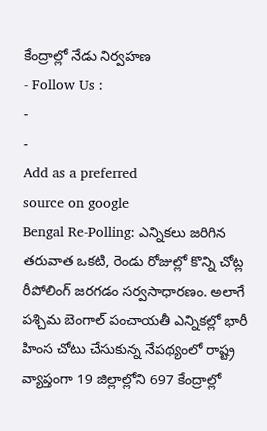కేంద్రాల్లో నేడు నిర్వహణ
- Follow Us :
-
-
Add as a preferred
source on google
Bengal Re-Polling: ఎన్నికలు జరిగిన తరువాత ఒకటి, రెండు రోజుల్లో కొన్ని చోట్ల రీపోలింగ్ జరగడం సర్వసాధారణం. అలాగే పశ్చిమ బెంగాల్ పంచాయతీ ఎన్నికల్లో భారీ హింస చోటు చేసుకున్న నేపథ్యంలో రాష్ట్ర వ్యాప్తంగా 19 జిల్లాల్లోని 697 కేంద్రాల్లో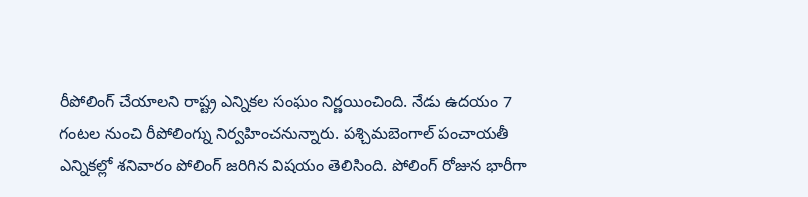రీపోలింగ్ చేయాలని రాష్ట్ర ఎన్నికల సంఘం నిర్ణయించింది. నేడు ఉదయం 7 గంటల నుంచి రీపోలింగ్ను నిర్వహించనున్నారు. పశ్చిమబెంగాల్ పంచాయతీ ఎన్నికల్లో శనివారం పోలింగ్ జరిగిన విషయం తెలిసింది. పోలింగ్ రోజున భారీగా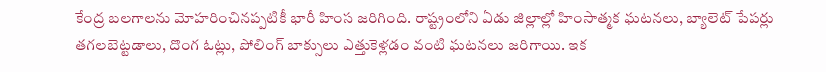కేంద్ర బలగాలను మోహరించినప్పటికీ భారీ హింస జరిగింది. రాష్ట్రంలోని ఏడు జిల్లాల్లో హింసాత్మక ఘటనలు, బ్యాలెట్ పేపర్లు తగలబెట్టడాలు, దొంగ ఓట్లు, పోలింగ్ బాక్సులు ఎత్తుకెళ్లడం వంటి ఘటనలు జరిగాయి. ఇక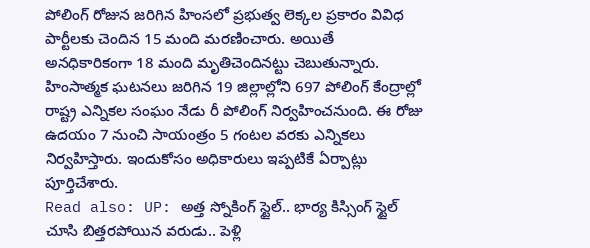పోలింగ్ రోజున జరిగిన హింసలో ప్రభుత్వ లెక్కల ప్రకారం వివిధ పార్టీలకు చెందిన 15 మంది మరణించారు. అయితే అనధికారికంగా 18 మంది మృతిచెందినట్టు చెబుతున్నారు. హింసాత్మక ఘటనలు జరిగిన 19 జిల్లాల్లోని 697 పోలింగ్ కేంద్రాల్లో రాష్ట్ర ఎన్నికల సంఘం నేడు రీ పోలింగ్ నిర్వహించనుంది. ఈ రోజు ఉదయం 7 నుంచి సాయంత్రం 5 గంటల వరకు ఎన్నికలు నిర్వహిస్తారు. ఇందుకోసం అధికారులు ఇప్పటికే ఏర్పాట్లు పూర్తిచేశారు.
Read also: UP: అత్త స్నోకింగ్ స్టైల్.. భార్య కిస్సింగ్ స్టైల్ చూసి బిత్తరపోయిన వరుడు.. పెళ్లి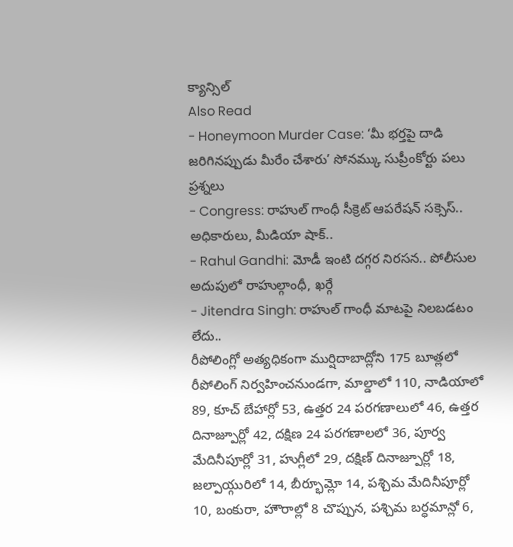క్యాన్సిల్
Also Read
- Honeymoon Murder Case: ‘మీ భర్తపై దాడి జరిగినప్పుడు మీరేం చేశారు’ సోనమ్కు సుప్రీంకోర్టు పలు ప్రశ్నలు
- Congress: రాహుల్ గాంధీ సీక్రెట్ ఆపరేషన్ సక్సెస్.. అధికారులు, మీడియా షాక్..
- Rahul Gandhi: మోడీ ఇంటి దగ్గర నిరసన.. పోలీసుల అదుపులో రాహుల్గాంధీ, ఖర్గే
- Jitendra Singh: రాహుల్ గాంధీ మాటపై నిలబడటం లేదు..
రీపోలింగ్లో అత్యధికంగా ముర్షిదాబాద్లోని 175 బూత్లలో రీపోలింగ్ నిర్వహించనుండగా, మాల్డాలో 110, నాడియాలో 89, కూచ్ బేహార్లో 53, ఉత్తర 24 పరగణాలులో 46, ఉత్తర దినాజ్పూర్లో 42, దక్షిణ 24 పరగణాలలో 36, పూర్వ మేదినీపూర్లో 31, హుగ్లీలో 29, దక్షిణ్ దినాజ్పూర్లో 18, జల్పాయ్గురిలో 14, బీర్భూమ్లో 14, పశ్చిమ మేదినీపూర్లో 10, బంకురా, హౌరాల్లో 8 చొప్పున, పశ్చిమ బర్ధమాన్లో 6,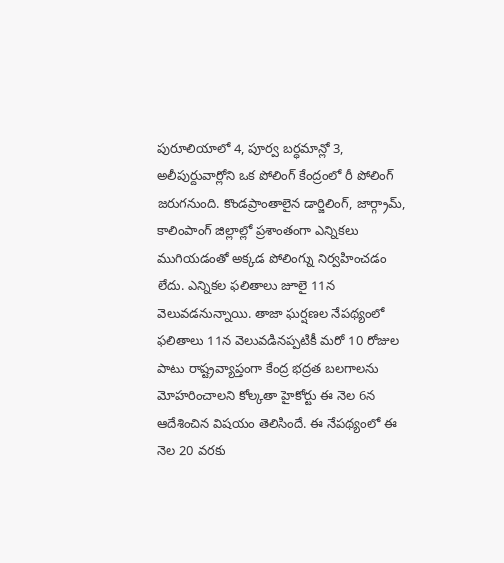పురూలియాలో 4, పూర్వ బర్ధమాన్లో 3, అలీపుర్దువార్లోని ఒక పోలింగ్ కేంద్రంలో రీ పోలింగ్ జరుగనుంది. కొండప్రాంతాలైన డార్జిలింగ్, జార్గ్రామ్, కాలింపాంగ్ జిల్లాల్లో ప్రశాంతంగా ఎన్నికలు ముగియడంతో అక్కడ పోలింగ్ను నిర్వహించడం లేదు. ఎన్నికల ఫలితాలు జూలై 11న వెలువడనున్నాయి. తాజా ఘర్షణల నేపథ్యంలో ఫలితాలు 11న వెలువడినప్పటికీ మరో 10 రోజుల పాటు రాష్ట్రవ్యాప్తంగా కేంద్ర భద్రత బలగాలను మోహరించాలని కోల్కతా హైకోర్టు ఈ నెల 6న ఆదేశించిన విషయం తెలిసిందే. ఈ నేపథ్యంలో ఈ నెల 20 వరకు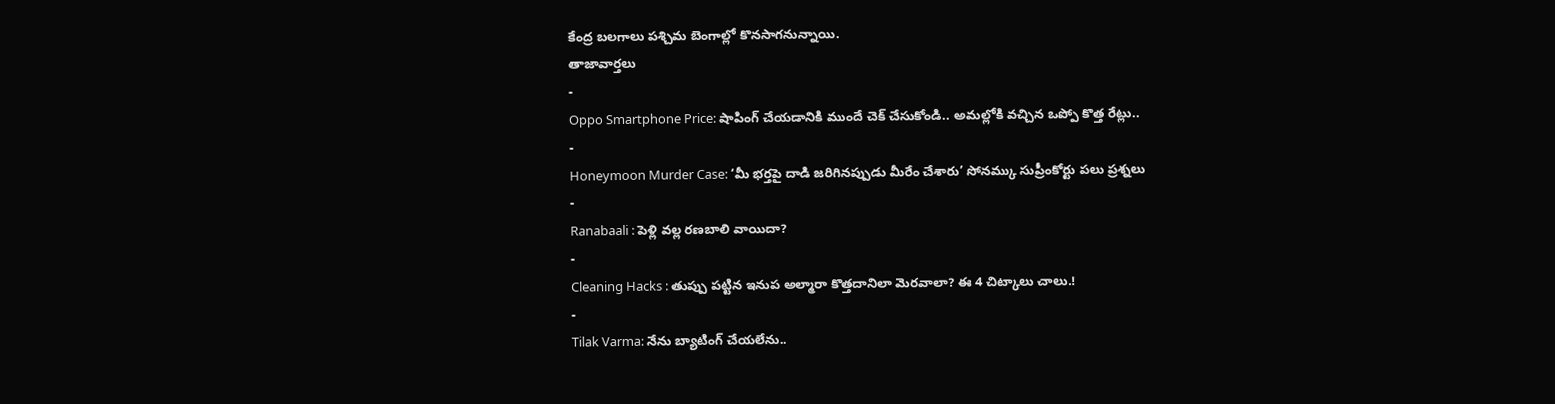కేంద్ర బలగాలు పశ్చిమ బెంగాల్లో కొనసాగనున్నాయి.
తాజావార్తలు
-
Oppo Smartphone Price: షాపింగ్ చేయడానికి ముందే చెక్ చేసుకోండి.. అమల్లోకి వచ్చిన ఒప్పో కొత్త రేట్లు..
-
Honeymoon Murder Case: ‘మీ భర్తపై దాడి జరిగినప్పుడు మీరేం చేశారు’ సోనమ్కు సుప్రీంకోర్టు పలు ప్రశ్నలు
-
Ranabaali : పెళ్లి వల్ల రణబాలి వాయిదా?
-
Cleaning Hacks : తుప్పు పట్టిన ఇనుప అల్మారా కొత్తదానిలా మెరవాలా? ఈ 4 చిట్కాలు చాలు.!
-
Tilak Varma: నేను బ్యాటింగ్ చేయలేను..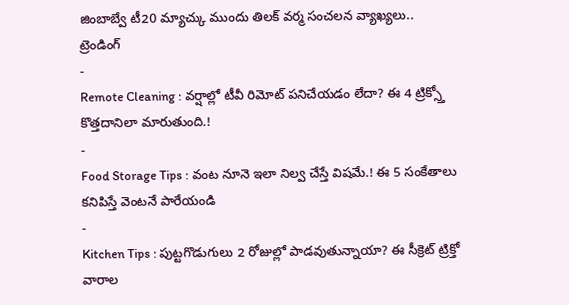జింబాబ్వే టీ20 మ్యాచ్కు ముందు తిలక్ వర్మ సంచలన వ్యాఖ్యలు..
ట్రెండింగ్
-
Remote Cleaning : వర్షాల్లో టీవీ రిమోట్ పనిచేయడం లేదా? ఈ 4 ట్రిక్స్తో కొత్తదానిలా మారుతుంది.!
-
Food Storage Tips : వంట నూనె ఇలా నిల్వ చేస్తే విషమే.! ఈ 5 సంకేతాలు కనిపిస్తే వెంటనే పారేయండి
-
Kitchen Tips : పుట్టగొడుగులు 2 రోజుల్లో పాడవుతున్నాయా? ఈ సీక్రెట్ ట్రిక్తో వారాల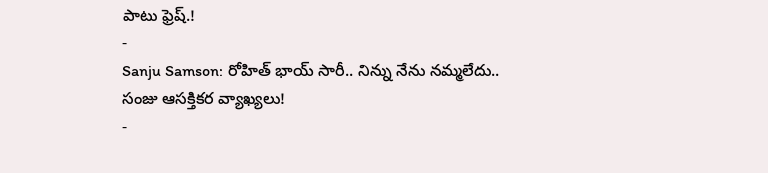పాటు ఫ్రెష్.!
-
Sanju Samson: రోహిత్ భాయ్ సారీ.. నిన్ను నేను నమ్మలేదు.. సంజు ఆసక్తికర వ్యాఖ్యలు!
-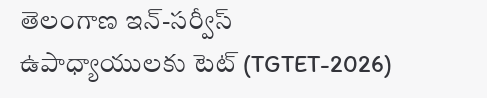తెలంగాణ ఇన్-సర్వీస్ ఉపాధ్యాయులకు టెట్ (TGTET-2026)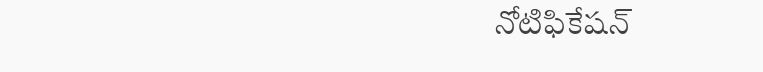నోటిఫికేషన్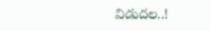విడుదల..!